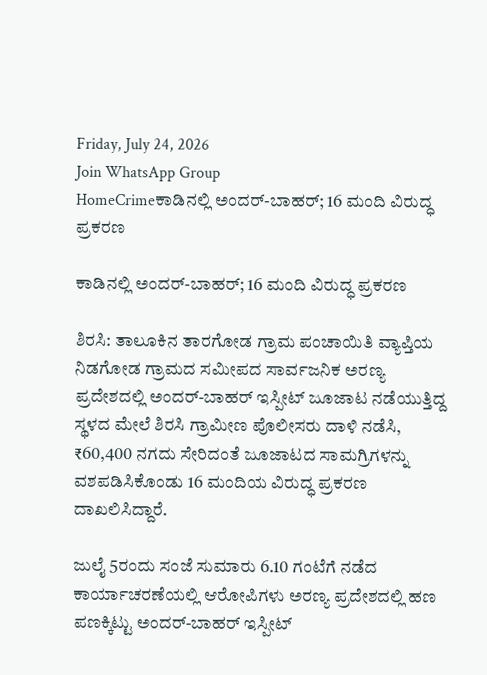Friday, July 24, 2026
Join WhatsApp Group
HomeCrimeಕಾಡಿನಲ್ಲಿ ಅಂದರ್-ಬಾಹರ್; 16 ಮಂದಿ ವಿರುದ್ಧ ಪ್ರಕರಣ

ಕಾಡಿನಲ್ಲಿ ಅಂದರ್-ಬಾಹರ್; 16 ಮಂದಿ ವಿರುದ್ಧ ಪ್ರಕರಣ

ಶಿರಸಿ: ತಾಲೂಕಿನ ತಾರಗೋಡ ಗ್ರಾಮ ಪಂಚಾಯಿತಿ ವ್ಯಾಪ್ತಿಯ ನಿಡಗೋಡ ಗ್ರಾಮದ ಸಮೀಪದ ಸಾರ್ವಜನಿಕ ಅರಣ್ಯ ಪ್ರದೇಶದಲ್ಲಿ ಅಂದರ್-ಬಾಹರ್ ಇಸ್ಪೀಟ್ ಜೂಜಾಟ ನಡೆಯುತ್ತಿದ್ದ ಸ್ಥಳದ ಮೇಲೆ ಶಿರಸಿ ಗ್ರಾಮೀಣ ಪೊಲೀಸರು ದಾಳಿ ನಡೆಸಿ, ₹60,400 ನಗದು ಸೇರಿದಂತೆ ಜೂಜಾಟದ ಸಾಮಗ್ರಿಗಳನ್ನು ವಶಪಡಿಸಿಕೊಂಡು 16 ಮಂದಿಯ ವಿರುದ್ಧ ಪ್ರಕರಣ ದಾಖಲಿಸಿದ್ದಾರೆ.

ಜುಲೈ 5ರಂದು ಸಂಜೆ ಸುಮಾರು 6.10 ಗಂಟೆಗೆ ನಡೆದ ಕಾರ್ಯಾಚರಣೆಯಲ್ಲಿ ಆರೋಪಿಗಳು ಅರಣ್ಯ ಪ್ರದೇಶದಲ್ಲಿ ಹಣ ಪಣಕ್ಕಿಟ್ಟು ಅಂದರ್-ಬಾಹರ್ ಇಸ್ಪೀಟ್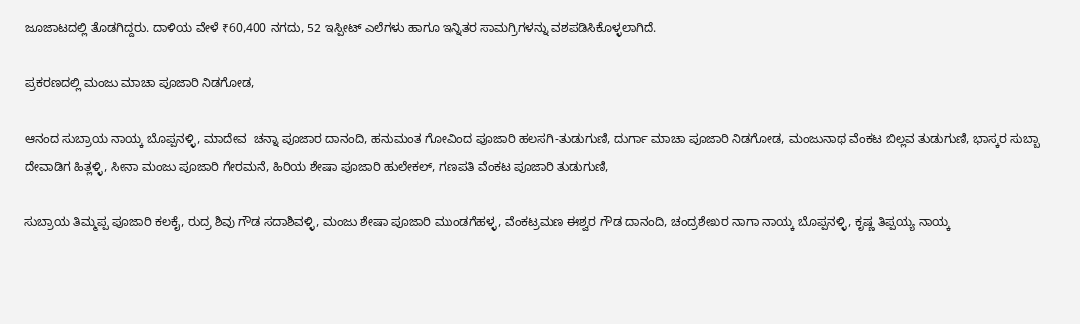ಜೂಜಾಟದಲ್ಲಿ ತೊಡಗಿದ್ದರು. ದಾಳಿಯ ವೇಳೆ ₹60,400 ನಗದು, 52 ಇಸ್ಪೀಟ್ ಎಲೆಗಳು ಹಾಗೂ ಇನ್ನಿತರ ಸಾಮಗ್ರಿಗಳನ್ನು ವಶಪಡಿಸಿಕೊಳ್ಳಲಾಗಿದೆ.

ಪ್ರಕರಣದಲ್ಲಿ ಮಂಜು ಮಾಚಾ ಪೂಜಾರಿ ನಿಡಗೋಡ,

ಆನಂದ ಸುಬ್ರಾಯ ನಾಯ್ಕ ಬೊಪ್ಪನಳ್ಳಿ, ಮಾದೇವ  ಚನ್ನಾ ಪೂಜಾರ ದಾನಂದಿ, ಹನುಮಂತ ಗೋವಿಂದ ಪೂಜಾರಿ ಹಲಸಗಿ-ತುಡುಗುಣಿ, ದುರ್ಗಾ ಮಾಚಾ ಪೂಜಾರಿ ನಿಡಗೋಡ, ಮಂಜುನಾಥ ವೆಂಕಟ ಬಿಲ್ಲವ ತುಡುಗುಣಿ, ಭಾಸ್ಕರ ಸುಬ್ಬಾ ದೇವಾಡಿಗ ಹಿತ್ಲಳ್ಳಿ, ಸೀನಾ ಮಂಜು ಪೂಜಾರಿ ಗೇರಮನೆ, ಹಿರಿಯ ಶೇಷಾ ಪೂಜಾರಿ ಹುಲೇಕಲ್, ಗಣಪತಿ ವೆಂಕಟ ಪೂಜಾರಿ ತುಡುಗುಣಿ,

ಸುಬ್ರಾಯ ತಿಮ್ಮಪ್ಪ ಪೂಜಾರಿ ಕಲಕೈ, ರುದ್ರ ಶಿವು ಗೌಡ ಸದಾಶಿವಳ್ಳಿ, ಮಂಜು ಶೇಷಾ ಪೂಜಾರಿ ಮುಂಡಗೆಹಳ್ಳ, ವೆಂಕಟ್ರಮಣ ಈಶ್ವರ ಗೌಡ ದಾನಂದಿ, ಚಂದ್ರಶೇಖರ ನಾಗಾ ನಾಯ್ಕ ಬೊಪ್ಪನಳ್ಳಿ, ಕೃಷ್ಣ ತಿಪ್ಪಯ್ಯ ನಾಯ್ಕ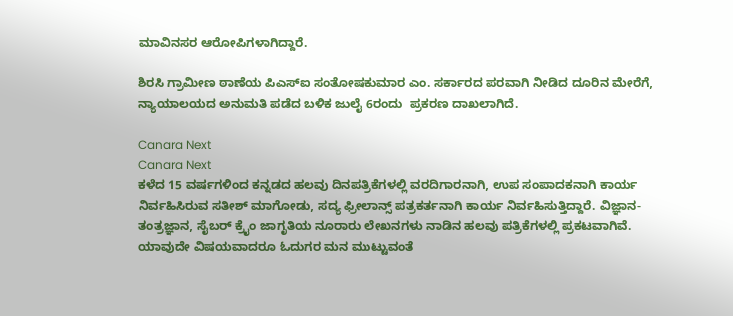ಮಾವಿನಸರ ಆರೋಪಿಗಳಾಗಿದ್ದಾರೆ.

ಶಿರಸಿ ಗ್ರಾಮೀಣ ಠಾಣೆಯ ಪಿಎಸ್‌ಐ ಸಂತೋಷಕುಮಾರ ಎಂ. ಸರ್ಕಾರದ ಪರವಾಗಿ ನೀಡಿದ ದೂರಿನ ಮೇರೆಗೆ, ನ್ಯಾಯಾಲಯದ ಅನುಮತಿ ಪಡೆದ ಬಳಿಕ ಜುಲೈ 6ರಂದು  ಪ್ರಕರಣ ದಾಖಲಾಗಿದೆ.

Canara Next
Canara Next
ಕಳೆದ 15 ವರ್ಷಗಳಿಂದ ಕನ್ನಡದ ಹಲವು ದಿನಪತ್ರಿಕೆಗಳಲ್ಲಿ ವರದಿಗಾರನಾಗಿ, ಉಪ ಸಂಪಾದಕನಾಗಿ ಕಾರ್ಯ ನಿರ್ವಹಿಸಿರುವ ಸತೀಶ್‌ ಮಾಗೋಡು, ಸದ್ಯ ಫ್ರೀಲಾನ್ಸ್‌ ಪತ್ರಕರ್ತನಾಗಿ ಕಾರ್ಯ ನಿರ್ವಹಿಸುತ್ತಿದ್ದಾರೆ. ವಿಜ್ಞಾನ-ತಂತ್ರಜ್ಞಾನ, ಸೈಬರ್‌ ಕ್ರೈಂ ಜಾಗೃತಿಯ ನೂರಾರು ಲೇಖನಗಳು ನಾಡಿನ ಹಲವು ಪತ್ರಿಕೆಗಳಲ್ಲಿ ಪ್ರಕಟವಾಗಿವೆ. ಯಾವುದೇ ವಿಷಯವಾದರೂ ಓದುಗರ ಮನ ಮುಟ್ಟುವಂತೆ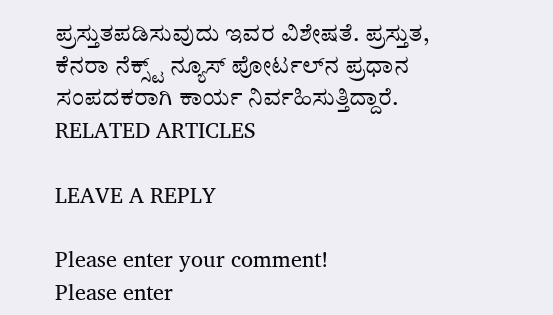ಪ್ರಸ್ತುತಪಡಿಸುವುದು ಇವರ ವಿಶೇಷತೆ. ಪ್ರಸ್ತುತ, ಕೆನರಾ ನೆಕ್ಸ್ಟ್‌ ನ್ಯೂಸ್‌ ಪೋರ್ಟಲ್‌ನ ಪ್ರಧಾನ ಸಂಪದಕರಾಗಿ ಕಾರ್ಯ ನಿರ್ವಹಿಸುತ್ತಿದ್ದಾರೆ.
RELATED ARTICLES

LEAVE A REPLY

Please enter your comment!
Please enter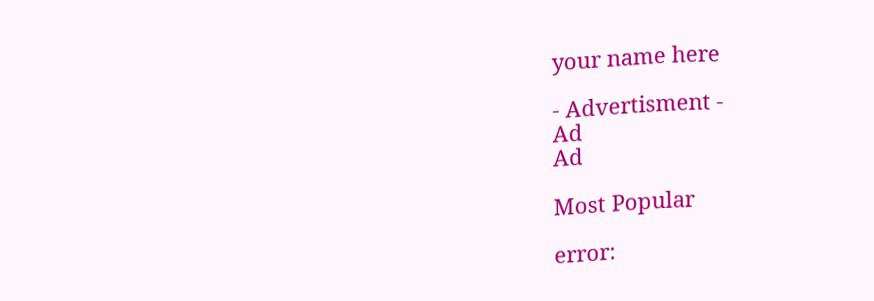your name here

- Advertisment -
Ad
Ad

Most Popular

error: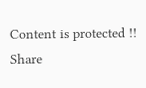Content is protected !!
Share